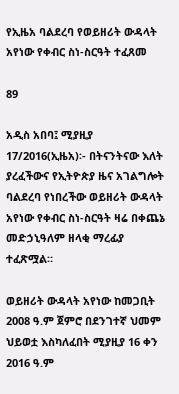የኢዜአ ባልደረባ የወይዘሪት ውዳላት አየነው የቀብር ስነ-ስርዓት ተፈጸመ

89

አዲስ አበባ፤ ሚያዚያ 17/2016(ኢዜአ)፡- በትናንትናው እለት ያረፈችውና የኢትዮጵያ ዜና አገልግሎት ባልደረባ የነበረችው ወይዘሪት ውዳላት አየነው የቀብር ስነ-ስርዓት ዛሬ በቀጨኔ መድኃኒዓለም ዘላቂ ማረፊያ ተፈጽሟል።

ወይዘሪት ውዳላት አየነው ከመጋቢት 2008 ዓ.ም ጀምሮ በደንገተኛ ህመም ህይወቷ እስካለፈበት ሚያዚያ 16 ቀን 2016 ዓ.ም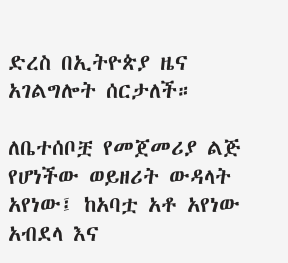ድረስ በኢትዮጵያ ዜና አገልግሎት ሰርታለች።

ለቤተሰቦቿ የመጀመሪያ ልጅ የሆነችው ወይዘሪት ውዳላት አየነው፤ ከአባቷ አቶ አየነው አብደላ እና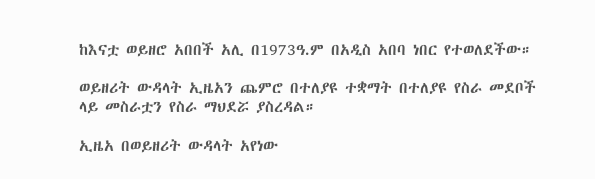ከእናቷ ወይዘሮ አበበች አሊ በ1973ዓ.ም በአዲስ አበባ ነበር የተወለደችው።

ወይዘሪት ውዳላት ኢዜአን ጨምሮ በተለያዩ ተቋማት በተለያዩ የስራ መደቦች ላይ መስራቷን የስራ ማህደሯ ያስረዳል።

ኢዜአ በወይዘሪት ውዳላት አየነው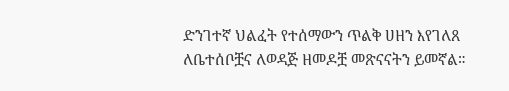ድንገተኛ ህልፈት የተሰማውን ጥልቅ ሀዘን እየገለጸ ለቤተሰቦቿና ለወዳጅ ዘመዶቿ መጽናናትን ይመኛል።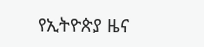የኢትዮጵያ ዜና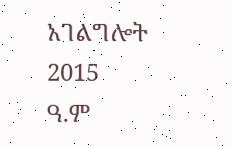አገልግሎት
2015
ዓ.ም